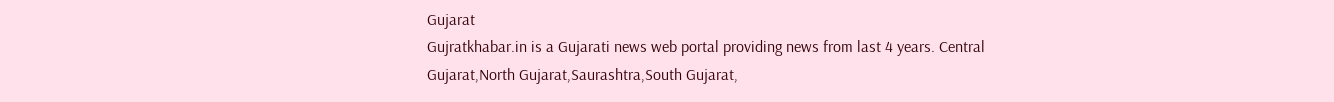Gujarat
Gujratkhabar.in is a Gujarati news web portal providing news from last 4 years. Central Gujarat,North Gujarat,Saurashtra,South Gujarat,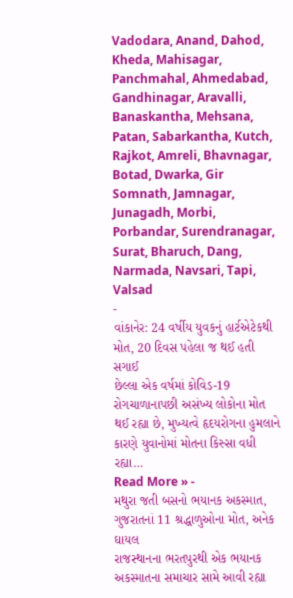Vadodara, Anand, Dahod, Kheda, Mahisagar, Panchmahal, Ahmedabad, Gandhinagar, Aravalli, Banaskantha, Mehsana, Patan, Sabarkantha, Kutch, Rajkot, Amreli, Bhavnagar, Botad, Dwarka, Gir Somnath, Jamnagar, Junagadh, Morbi, Porbandar, Surendranagar, Surat, Bharuch, Dang, Narmada, Navsari, Tapi, Valsad
-
વાંકાનેર: 24 વર્ષીય યુવકનું હાર્ટએટેકથી મોત, 20 દિવસ પહેલા જ થઈ હતી સગાઈ
છેલ્લા એક વર્ષમાં કોવિડ-19 રોગચાળાનાપછી અસંખ્ય લોકોના મોત થઈ રહ્યા છે, મુખ્યત્વે હૃદયરોગના હુમલાને કારણે યુવાનોમાં મોતના કિસ્સા વધી રહ્યા…
Read More » -
મથુરા જતી બસનો ભયાનક અકસ્માત, ગુજરાતનાં 11 શ્રદ્ધાળુઓના મોત, અનેક ઘાયલ
રાજસ્થાનના ભરતપુરથી એક ભયાનક અકસ્માતના સમાચાર સામે આવી રહ્યા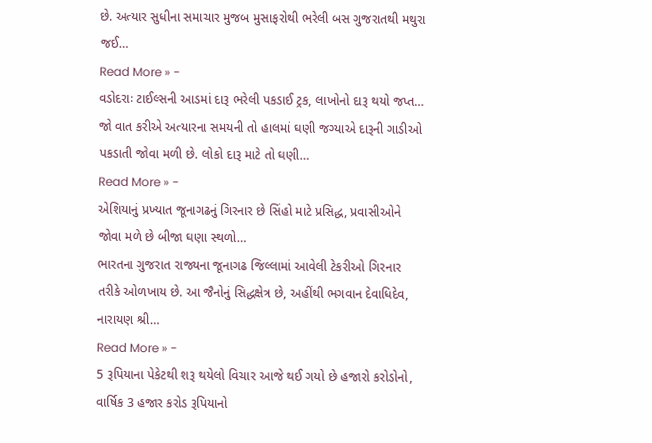છે. અત્યાર સુધીના સમાચાર મુજબ મુસાફરોથી ભરેલી બસ ગુજરાતથી મથુરા જઈ…
Read More » -
વડોદરાઃ ટાઈલ્સની આડમાં દારૂ ભરેલી પકડાઈ ટ્રક, લાખોનો દારૂ થયો જપ્ત…
જો વાત કરીએ અત્યારના સમયની તો હાલમાં ઘણી જગ્યાએ દારૂની ગાડીઓ પકડાતી જોવા મળી છે. લોકો દારૂ માટે તો ઘણી…
Read More » -
એશિયાનું પ્રખ્યાત જૂનાગઢનું ગિરનાર છે સિંહો માટે પ્રસિદ્ધ, પ્રવાસીઓને જોવા મળે છે બીજા ઘણા સ્થળો…
ભારતના ગુજરાત રાજ્યના જૂનાગઢ જિલ્લામાં આવેલી ટેકરીઓ ગિરનાર તરીકે ઓળખાય છે. આ જૈનોનું સિદ્ધક્ષેત્ર છે, અહીંથી ભગવાન દેવાધિદેવ, નારાયણ શ્રી…
Read More » -
5 રૂપિયાના પેકેટથી શરૂ થયેલો વિચાર આજે થઈ ગયો છે હજારો કરોડોનો, વાર્ષિક 3 હજાર કરોડ રૂપિયાનો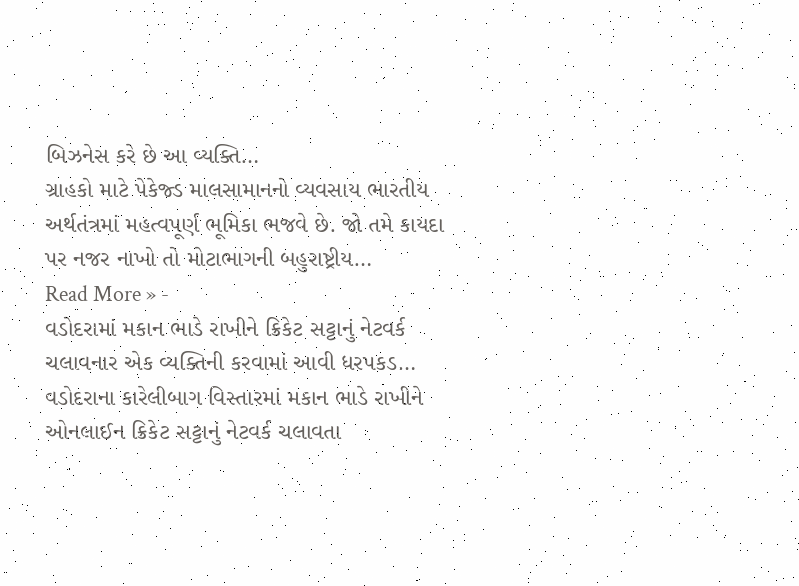બિઝનેસ કરે છે આ વ્યક્તિ…
ગ્રાહકો માટે પેકેજ્ડ માલસામાનનો વ્યવસાય ભારતીય અર્થતંત્રમાં મહત્વપૂર્ણ ભૂમિકા ભજવે છે. જો તમે કાયદા પર નજર નાખો તો મોટાભાગની બહુરાષ્ટ્રીય…
Read More » -
વડોદરામાં મકાન ભાડે રાખીને ક્રિકેટ સટ્ટાનું નેટવર્ક ચલાવનાર એક વ્યક્તિની કરવામાં આવી ધરપકડ…
વડોદરાના કારેલીબાગ વિસ્તારમાં મકાન ભાડે રાખીને ઓનલાઈન ક્રિકેટ સટ્ટાનું નેટવર્ક ચલાવતા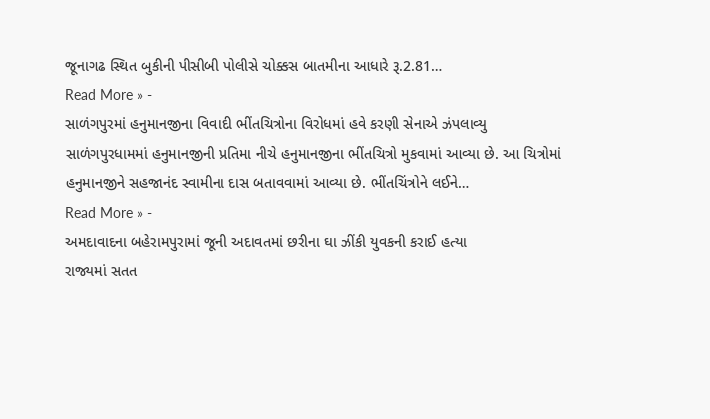જૂનાગઢ સ્થિત બુકીની પીસીબી પોલીસે ચોક્કસ બાતમીના આધારે રૂ.2.81…
Read More » -
સાળંગપુરમાં હનુમાનજીના વિવાદી ભીંતચિત્રોના વિરોધમાં હવે કરણી સેનાએ ઝંપલાવ્યુ
સાળંગપુરધામમાં હનુમાનજીની પ્રતિમા નીચે હનુમાનજીના ભીંતચિત્રો મુકવામાં આવ્યા છે. આ ચિત્રોમાં હનુમાનજીને સહજાનંદ સ્વામીના દાસ બતાવવામાં આવ્યા છે. ભીંતચિંત્રોને લઈને…
Read More » -
અમદાવાદના બહેરામપુરામાં જૂની અદાવતમાં છરીના ઘા ઝીંકી યુવકની કરાઈ હત્યા
રાજ્યમાં સતત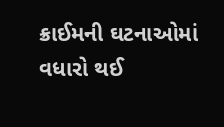ક્રાઈમની ઘટનાઓમાં વધારો થઈ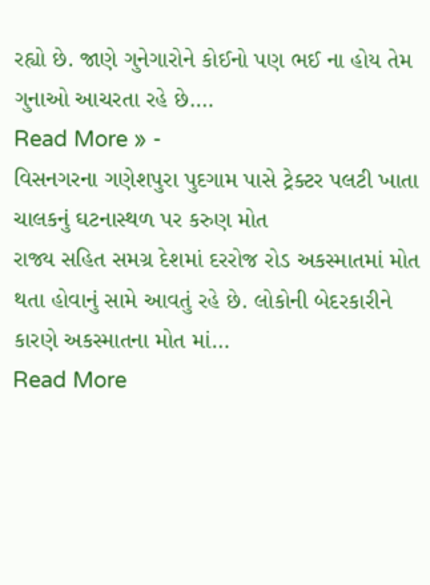રહ્યો છે. જાણે ગુનેગારોને કોઈનો પણ ભઈ ના હોય તેમ ગુનાઓ આચરતા રહે છે.…
Read More » -
વિસનગરના ગણેશપુરા પુદગામ પાસે ટ્રેક્ટર પલટી ખાતા ચાલકનું ઘટનાસ્થળ પર કરુણ મોત
રાજ્ય સહિત સમગ્ર દેશમાં દરરોજ રોડ અકસ્માતમાં મોત થતા હોવાનું સામે આવતું રહે છે. લોકોની બેદરકારીને કારણે અકસ્માતના મોત માં…
Read More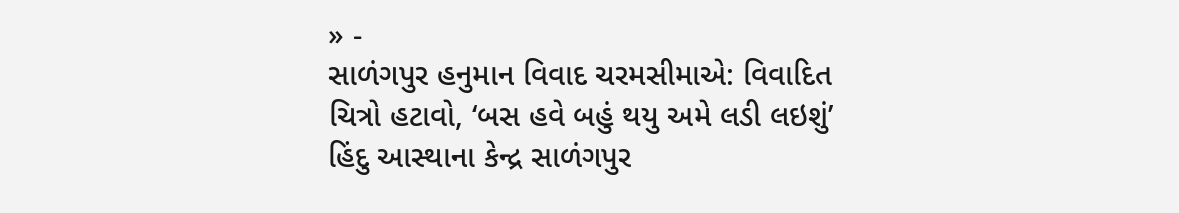» -
સાળંગપુર હનુમાન વિવાદ ચરમસીમાએ: વિવાદિત ચિત્રો હટાવો, ‘બસ હવે બહું થયુ અમે લડી લઇશું’
હિંદુ આસ્થાના કેન્દ્ર સાળંગપુર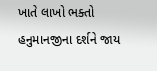ખાતે લાખો ભક્તો હનુમાનજીના દર્શને જાય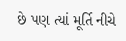છે પણ ત્યાં મૂર્તિ નીચે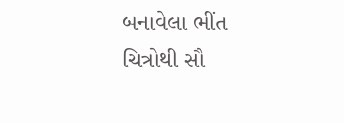બનાવેલા ભીંત ચિત્રોથી સૌ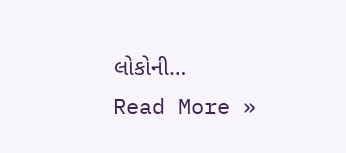લોકોની…
Read More »